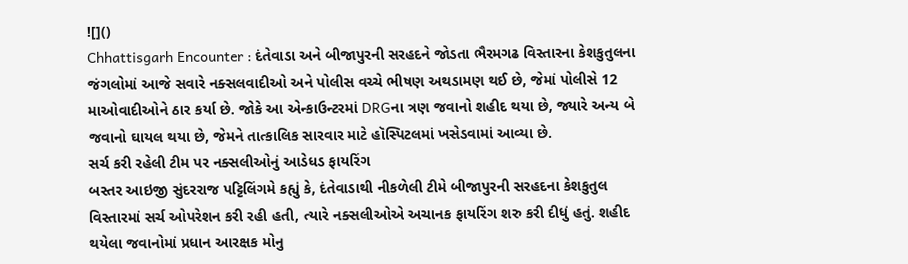![]()
Chhattisgarh Encounter : દંતેવાડા અને બીજાપુરની સરહદને જોડતા ભૈરમગઢ વિસ્તારના કેશકુતુલના જંગલોમાં આજે સવારે નક્સલવાદીઓ અને પોલીસ વચ્ચે ભીષણ અથડામણ થઈ છે, જેમાં પોલીસે 12 માઓવાદીઓને ઠાર કર્યા છે. જોકે આ એન્કાઉન્ટરમાં DRGના ત્રણ જવાનો શહીદ થયા છે, જ્યારે અન્ય બે જવાનો ઘાયલ થયા છે, જેમને તાત્કાલિક સારવાર માટે હૉસ્પિટલમાં ખસેડવામાં આવ્યા છે.
સર્ચ કરી રહેલી ટીમ પર નક્સલીઓનું આડેધડ ફાયરિંગ
બસ્તર આઇજી સુંદરરાજ પટ્ટિલિંગમે કહ્યું કે, દંતેવાડાથી નીકળેલી ટીમે બીજાપુરની સરહદના કેશકુતુલ વિસ્તારમાં સર્ચ ઓપરેશન કરી રહી હતી, ત્યારે નક્સલીઓએ અચાનક ફાયરિંગ શરુ કરી દીધું હતું. શહીદ થયેલા જવાનોમાં પ્રધાન આરક્ષક મોનુ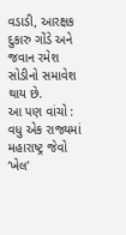વડાડી, આરક્ષક દુકારુ ગોંડે અને જવાન રમેશ સોડીનો સમાવેશ થાય છે.
આ પણ વાંચો : વધુ એક રાજ્યમાં મહારાષ્ટ્ર જેવો ‘ખેલ’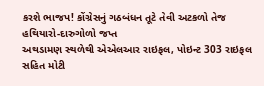કરશે ભાજપ! કોંગ્રેસનું ગઠબંધન તૂટે તેવી અટકળો તેજ
હથિયારો-દારુગોળો જપ્ત
અથડામણ સ્થળેથી એએલઆર રાઇફલ, પોઇન્ટ 303 રાઇફલ સહિત મોટી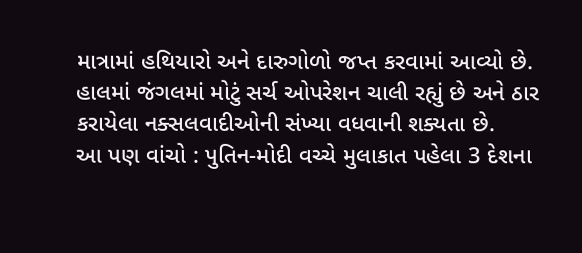માત્રામાં હથિયારો અને દારુગોળો જપ્ત કરવામાં આવ્યો છે. હાલમાં જંગલમાં મોટું સર્ચ ઓપરેશન ચાલી રહ્યું છે અને ઠાર કરાયેલા નક્સલવાદીઓની સંખ્યા વધવાની શક્યતા છે.
આ પણ વાંચો : પુતિન-મોદી વચ્ચે મુલાકાત પહેલા 3 દેશના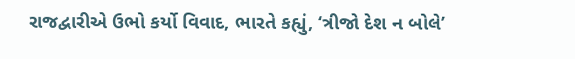રાજદ્વારીએ ઉભો કર્યો વિવાદ, ભારતે કહ્યું, ‘ત્રીજો દેશ ન બોલે’